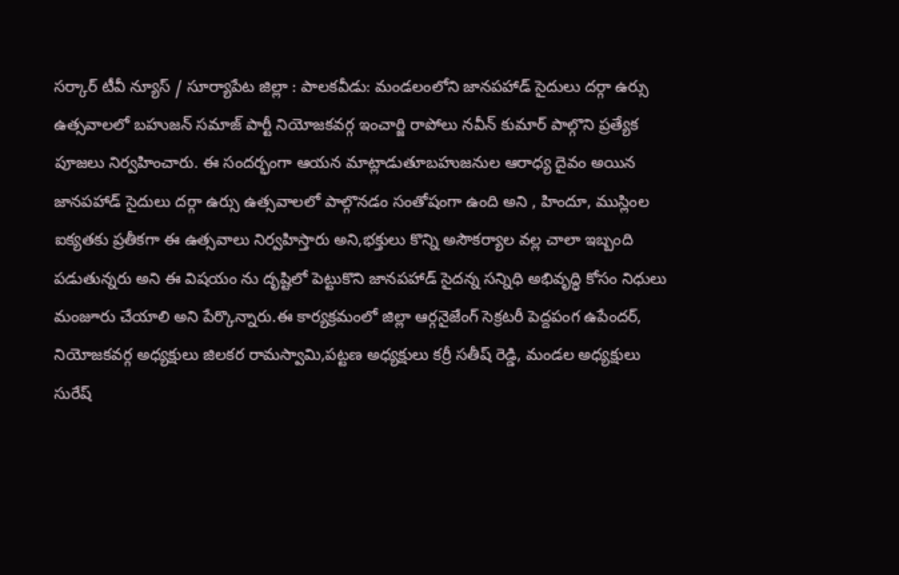సర్కార్ టీవీ న్యూస్ / సూర్యాపేట జిల్లా : పాలకవీడు: మండలంలోని జానపహాడ్ సైదులు దర్గా ఉర్సు ఉత్సవాలలో బహుజన్ సమాజ్ పార్టీ నియోజకవర్గ ఇంచార్జి రాపోలు నవీన్ కుమార్ పాల్గొని ప్రత్యేక పూజలు నిర్వహించారు. ఈ సందర్భంగా ఆయన మాట్లాడుతూబహుజనుల ఆరాధ్య దైవం అయిన జానపహాడ్ సైదులు దర్గా ఉర్సు ఉత్సవాలలో పాల్గొనడం సంతోషంగా ఉంది అని , హిందూ, ముస్లింల ఐక్యతకు ప్రతీకగా ఈ ఉత్సవాలు నిర్వహిస్తారు అని,భక్తులు కొన్ని అసౌకర్యాల వల్ల చాలా ఇబ్బంది పడుతున్నరు అని ఈ విషయం ను దృష్టిలో పెట్టుకొని జానపహాడ్ సైదన్న సన్నిధి అభివృద్ధి కోసం నిధులు మంజూరు చేయాలి అని పేర్కొన్నారు.ఈ కార్యక్రమంలో జిల్లా ఆర్గనైజేంగ్ సెక్రటరీ పెద్దపంగ ఉపేందర్, నియోజకవర్గ అధ్యక్షులు జిలకర రామస్వామి,పట్టణ అధ్యక్షులు కర్రీ సతీష్ రెడ్డి, మండల అధ్యక్షులు సురేష్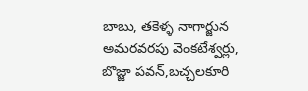బాబు, తకెళ్ళ నాగార్జున అమరవరపు వెంకటేశ్వర్లు, బొజ్జా పవన్,బచ్చలకూరి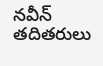నవీన్ తదితరులు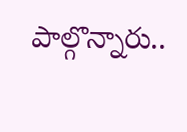పాల్గొన్నారు..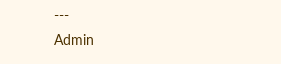---
Admin